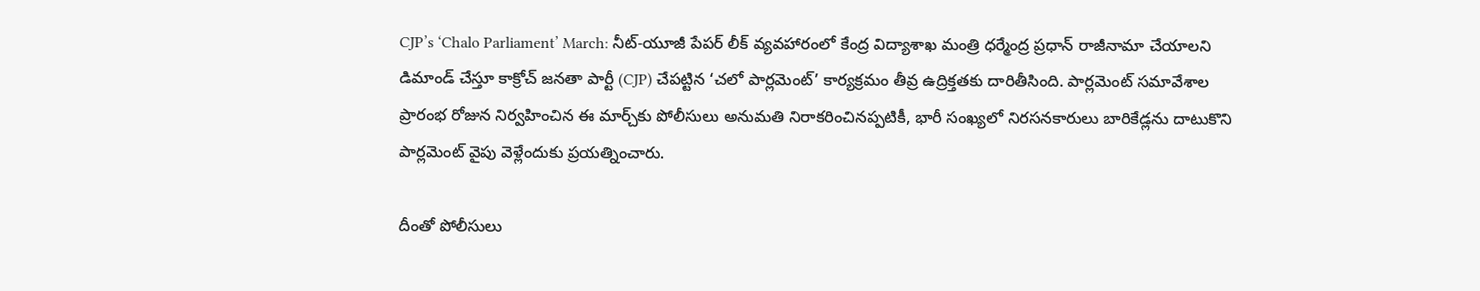CJP’s ‘Chalo Parliament’ March: నీట్‌-యూజీ పేపర్ లీక్ వ్యవహారంలో కేంద్ర విద్యాశాఖ మంత్రి ధర్మేంద్ర ప్రధాన్ రాజీనామా చేయాలని డిమాండ్ చేస్తూ కాక్రోచ్ జనతా పార్టీ (CJP) చేపట్టిన ‘చలో పార్లమెంట్‌’ కార్యక్రమం తీవ్ర ఉద్రిక్తతకు దారితీసింది. పార్లమెంట్ సమావేశాల ప్రారంభ రోజున నిర్వహించిన ఈ మార్చ్‌కు పోలీసులు అనుమతి నిరాకరించినప్పటికీ, భారీ సంఖ్యలో నిరసనకారులు బారికేడ్లను దాటుకొని పార్లమెంట్ వైపు వెళ్లేందుకు ప్రయత్నించారు.

దీంతో పోలీసులు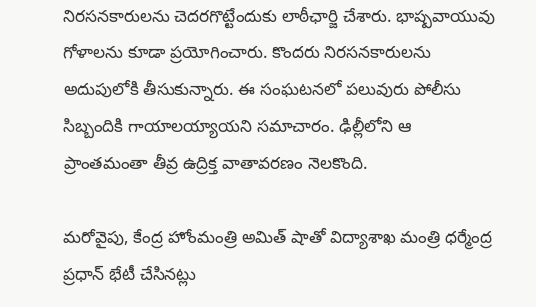నిరసనకారులను చెదరగొట్టేందుకు లాఠీఛార్జి చేశారు. భాష్పవాయువు గోళాలను కూడా ప్రయోగించారు. కొందరు నిరసనకారులను అదుపులోకి తీసుకున్నారు. ఈ సంఘటనలో పలువురు పోలీసు సిబ్బందికి గాయాలయ్యాయని సమాచారం. ఢిల్లీలోని ఆ ప్రాంతమంతా తీవ్ర ఉద్రిక్త వాతావరణం నెలకొంది.

మరోవైపు, కేంద్ర హోంమంత్రి అమిత్ షాతో విద్యాశాఖ మంత్రి ధర్మేంద్ర ప్రధాన్ భేటీ చేసినట్లు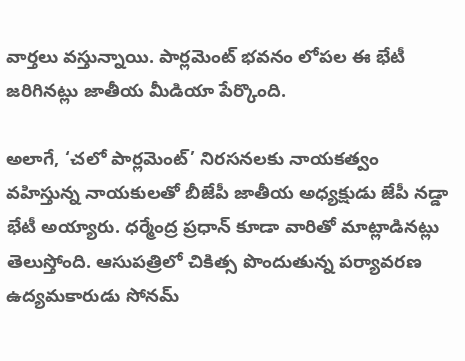వార్తలు వస్తున్నాయి. పార్లమెంట్ భవనం లోపల ఈ భేటీ జరిగినట్లు జాతీయ మీడియా పేర్కొంది.

అలాగే, ‘చలో పార్లమెంట్‌’ నిరసనలకు నాయకత్వం వహిస్తున్న నాయకులతో బీజేపీ జాతీయ అధ్యక్షుడు జేపీ నడ్డా భేటీ అయ్యారు. ధర్మేంద్ర ప్రధాన్ కూడా వారితో మాట్లాడినట్లు తెలుస్తోంది. ఆసుపత్రిలో చికిత్స పొందుతున్న పర్యావరణ ఉద్యమకారుడు సోనమ్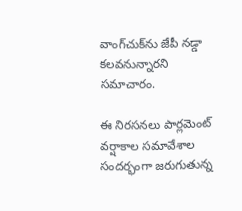వాంగ్‌చుక్‌ను జేపీ నడ్డా కలవనున్నారని సమాచారం.

ఈ నిరసనలు పార్లమెంట్ వర్షాకాల సమావేశాల సందర్భంగా జరుగుతున్న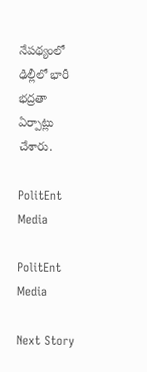నేపథ్యంలో ఢిల్లీలో భారీ భద్రతా ఏర్పాట్లు చేశారు.

PolitEnt Media

PolitEnt Media

Next Story